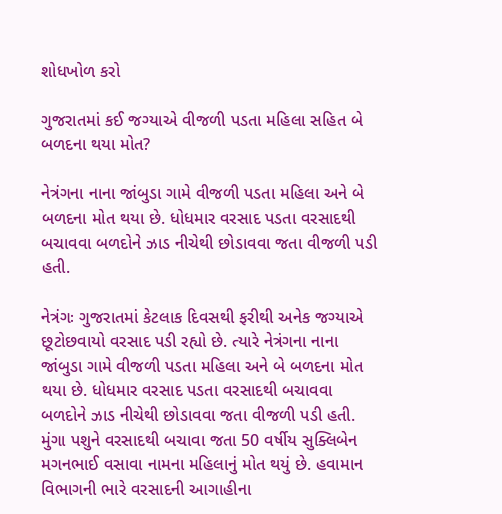શોધખોળ કરો

ગુજરાતમાં કઈ જગ્યાએ વીજળી પડતા મહિલા સહિત બે બળદના થયા મોત?

નેત્રંગના નાના જાંબુડા ગામે વીજળી પડતા મહિલા અને બે બળદના મોત થયા છે. ધોધમાર વરસાદ પડતા વરસાદથી બચાવવા બળદોને ઝાડ નીચેથી છોડાવવા જતા વીજળી પડી હતી.

નેત્રંગઃ ગુજરાતમાં કેટલાક દિવસથી ફરીથી અનેક જગ્યાએ છૂટોછવાયો વરસાદ પડી રહ્યો છે. ત્યારે નેત્રંગના નાના જાંબુડા ગામે વીજળી પડતા મહિલા અને બે બળદના મોત થયા છે. ધોધમાર વરસાદ પડતા વરસાદથી બચાવવા બળદોને ઝાડ નીચેથી છોડાવવા જતા વીજળી પડી હતી. મુંગા પશુને વરસાદથી બચાવા જતા 50 વર્ષીય સુક્લિબેન મગનભાઈ વસાવા નામના મહિલાનું મોત થયું છે. હવામાન વિભાગની ભારે વરસાદની આગાહીના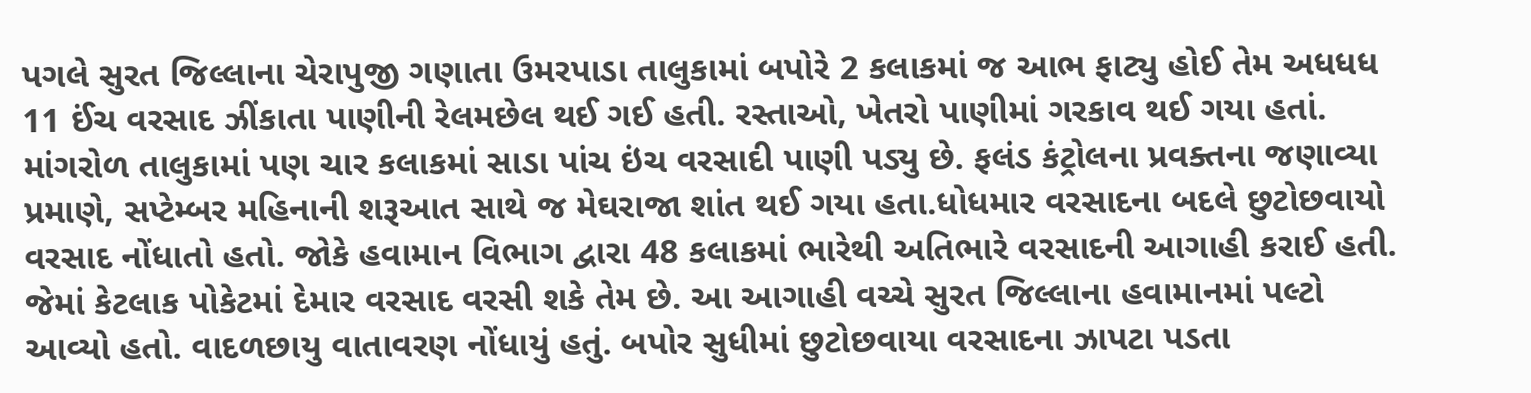પગલે સુરત જિલ્લાના ચેરાપુજી ગણાતા ઉમરપાડા તાલુકામાં બપોરે 2 કલાકમાં જ આભ ફાટ્યુ હોઈ તેમ અધધધ 11 ઈંચ વરસાદ ઝીંકાતા પાણીની રેલમછેલ થઈ ગઈ હતી. રસ્તાઓ, ખેતરો પાણીમાં ગરકાવ થઈ ગયા હતાં. માંગરોળ તાલુકામાં પણ ચાર કલાકમાં સાડા પાંચ ઇંચ વરસાદી પાણી પડ્યુ છે. ફલંડ કંટ્રોલના પ્રવક્તના જણાવ્યા પ્રમાણે, સપ્ટેમ્બર મહિનાની શરૂઆત સાથે જ મેઘરાજા શાંત થઈ ગયા હતા.ધોધમાર વરસાદના બદલે છુટોછવાયો વરસાદ નોંધાતો હતો. જોકે હવામાન વિભાગ દ્વારા 48 કલાકમાં ભારેથી અતિભારે વરસાદની આગાહી કરાઈ હતી. જેમાં કેટલાક પોકેટમાં દેમાર વરસાદ વરસી શકે તેમ છે. આ આગાહી વચ્ચે સુરત જિલ્લાના હવામાનમાં પલ્ટો આવ્યો હતો. વાદળછાયુ વાતાવરણ નોંધાયું હતું. બપોર સુધીમાં છુટોછવાયા વરસાદના ઝાપટા પડતા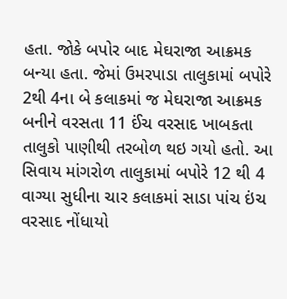હતા. જોકે બપોર બાદ મેઘરાજા આક્રમક બન્યા હતા. જેમાં ઉમરપાડા તાલુકામાં બપોરે 2થી 4ના બે કલાકમાં જ મેઘરાજા આક્રમક બનીને વરસતા 11 ઈંચ વરસાદ ખાબકતા તાલુકો પાણીથી તરબોળ થઇ ગયો હતો. આ સિવાય માંગરોળ તાલુકામાં બપોરે 12 થી 4 વાગ્યા સુધીના ચાર કલાકમાં સાડા પાંચ ઇંચ વરસાદ નોંધાયો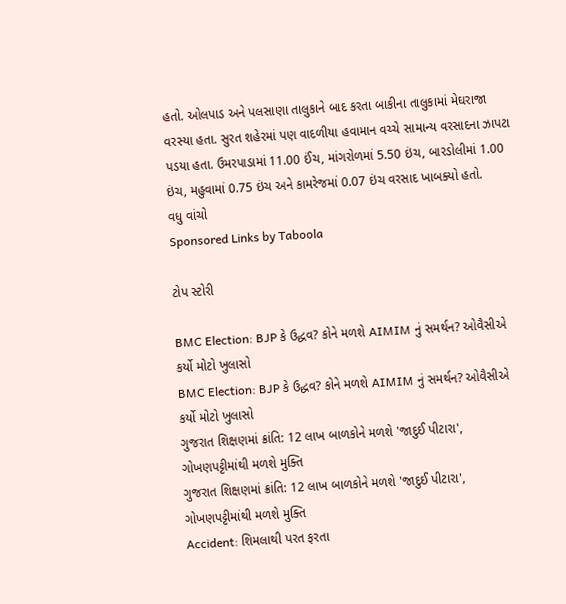હતો. ઓલપાડ અને પલસાણા તાલુકાને બાદ કરતા બાકીના તાલુકામાં મેઘરાજા વરસ્યા હતા. સુરત શહેરમાં પણ વાદળીયા હવામાન વચ્ચે સામાન્ય વરસાદના ઝાપટા પડયા હતા. ઉમરપાડામાં 11.00 ઈંચ, માંગરોળમાં 5.50 ઇંચ, બારડોલીમાં 1.00 ઇંચ, મહુવામાં 0.75 ઇંચ અને કામરેજમાં 0.07 ઇંચ વરસાદ ખાબક્યો હતો.
વધુ વાંચો
Sponsored Links by Taboola

ટોપ સ્ટોરી

BMC Election: BJP કે ઉદ્ધવ? કોને મળશે AIMIM નું સમર્થન? ઓવૈસીએ કર્યો મોટો ખુલાસો
BMC Election: BJP કે ઉદ્ધવ? કોને મળશે AIMIM નું સમર્થન? ઓવૈસીએ કર્યો મોટો ખુલાસો
ગુજરાત શિક્ષણમાં ક્રાંતિ: 12 લાખ બાળકોને મળશે 'જાદુઈ પીટારા', ગોખણપટ્ટીમાંથી મળશે મુક્તિ
ગુજરાત શિક્ષણમાં ક્રાંતિ: 12 લાખ બાળકોને મળશે 'જાદુઈ પીટારા', ગોખણપટ્ટીમાંથી મળશે મુક્તિ
Accident: શિમલાથી પરત ફરતા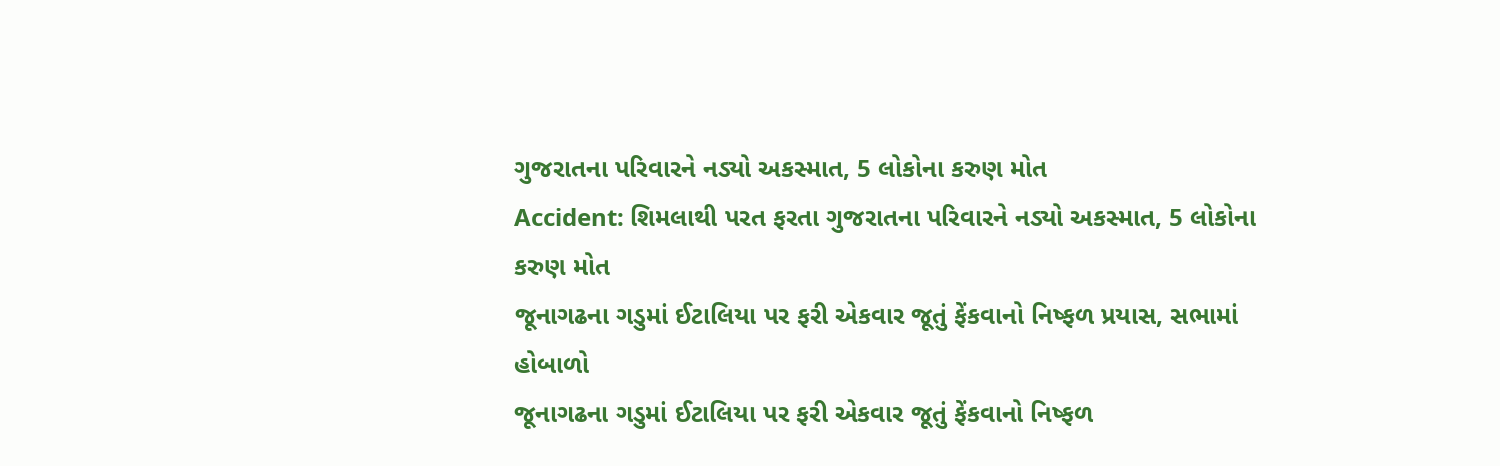ગુજરાતના પરિવારને નડ્યો અકસ્માત, 5 લોકોના કરુણ મોત
Accident: શિમલાથી પરત ફરતા ગુજરાતના પરિવારને નડ્યો અકસ્માત, 5 લોકોના કરુણ મોત
જૂનાગઢના ગડુમાં ઈટાલિયા પર ફરી એકવાર જૂતું ફેંકવાનો નિષ્ફળ પ્રયાસ, સભામાં હોબાળો
જૂનાગઢના ગડુમાં ઈટાલિયા પર ફરી એકવાર જૂતું ફેંકવાનો નિષ્ફળ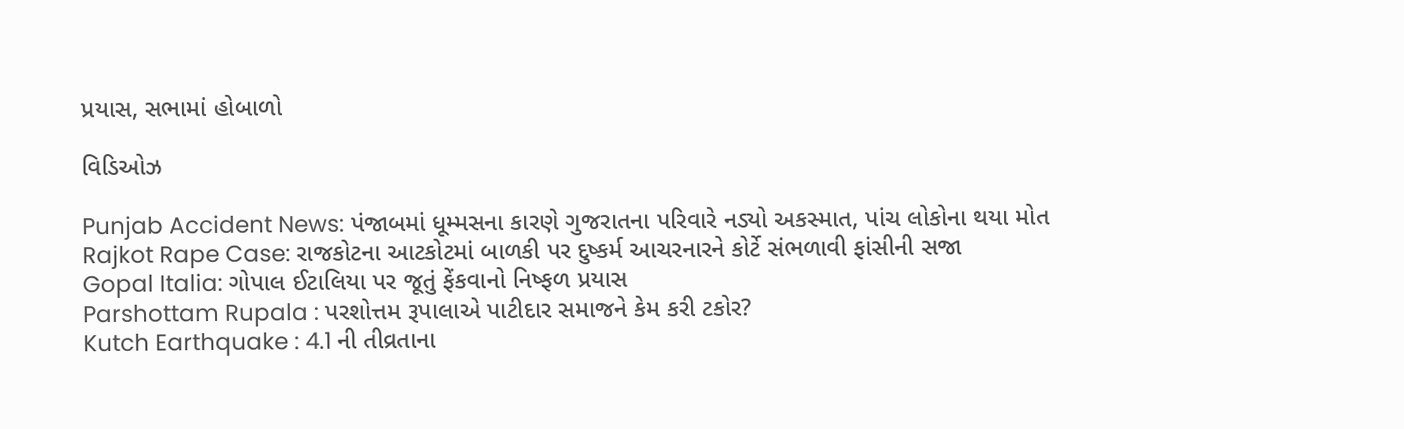પ્રયાસ, સભામાં હોબાળો

વિડિઓઝ

Punjab Accident News: પંજાબમાં ધૂમ્મસના કારણે ગુજરાતના પરિવારે નડ્યો અકસ્માત, પાંચ લોકોના થયા મોત
Rajkot Rape Case: રાજકોટના આટકોટમાં બાળકી પર દુષ્કર્મ આચરનારને કોર્ટે સંભળાવી ફાંસીની સજા
Gopal Italia: ગોપાલ ઈટાલિયા પર જૂતું ફેંકવાનો નિષ્ફળ પ્રયાસ
Parshottam Rupala : પરશોત્તમ રૂપાલાએ પાટીદાર સમાજને કેમ કરી ટકોર?
Kutch Earthquake : 4.1 ની તીવ્રતાના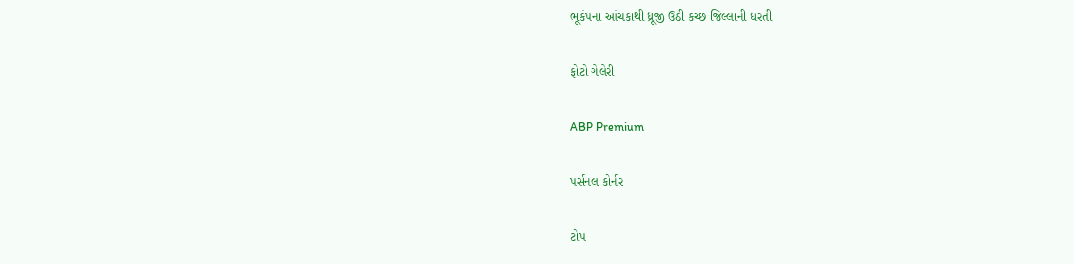ભૂકંપના આંચકાથી ધ્રૂજી ઉઠી કચ્છ જિલ્લાની ધરતી

ફોટો ગેલેરી

ABP Premium

પર્સનલ કોર્નર

ટોપ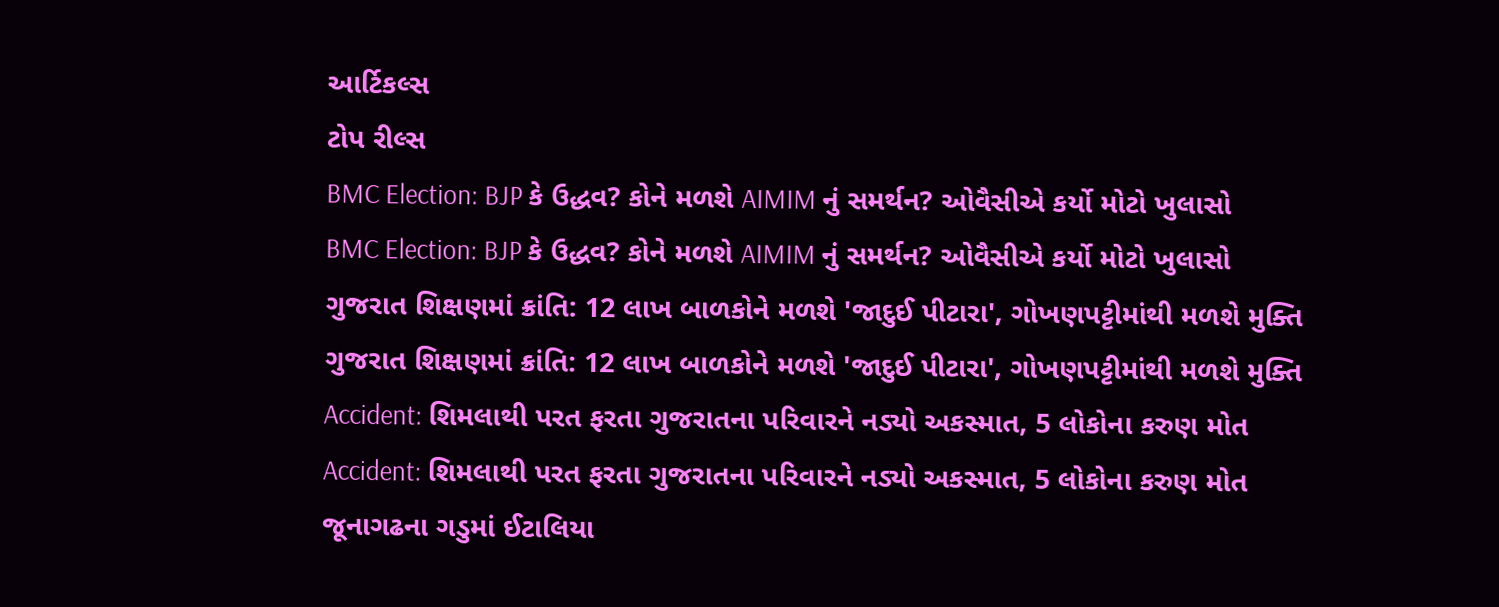આર્ટિકલ્સ
ટોપ રીલ્સ
BMC Election: BJP કે ઉદ્ધવ? કોને મળશે AIMIM નું સમર્થન? ઓવૈસીએ કર્યો મોટો ખુલાસો
BMC Election: BJP કે ઉદ્ધવ? કોને મળશે AIMIM નું સમર્થન? ઓવૈસીએ કર્યો મોટો ખુલાસો
ગુજરાત શિક્ષણમાં ક્રાંતિ: 12 લાખ બાળકોને મળશે 'જાદુઈ પીટારા', ગોખણપટ્ટીમાંથી મળશે મુક્તિ
ગુજરાત શિક્ષણમાં ક્રાંતિ: 12 લાખ બાળકોને મળશે 'જાદુઈ પીટારા', ગોખણપટ્ટીમાંથી મળશે મુક્તિ
Accident: શિમલાથી પરત ફરતા ગુજરાતના પરિવારને નડ્યો અકસ્માત, 5 લોકોના કરુણ મોત
Accident: શિમલાથી પરત ફરતા ગુજરાતના પરિવારને નડ્યો અકસ્માત, 5 લોકોના કરુણ મોત
જૂનાગઢના ગડુમાં ઈટાલિયા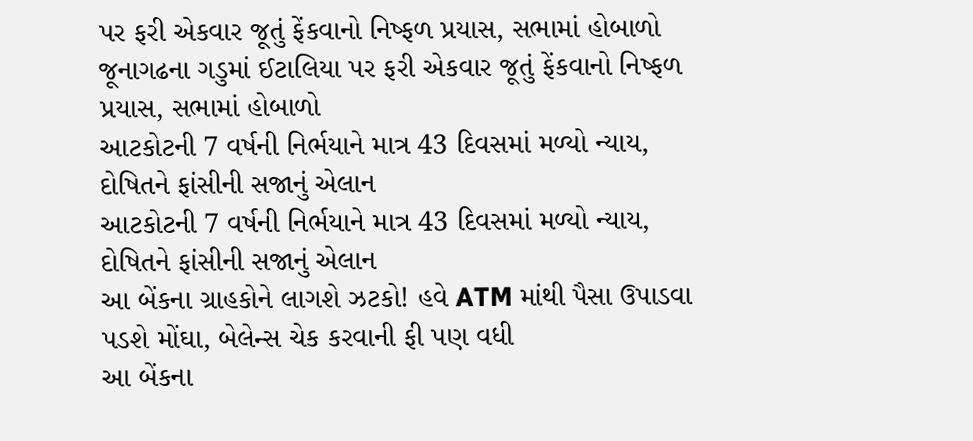પર ફરી એકવાર જૂતું ફેંકવાનો નિષ્ફળ પ્રયાસ, સભામાં હોબાળો
જૂનાગઢના ગડુમાં ઈટાલિયા પર ફરી એકવાર જૂતું ફેંકવાનો નિષ્ફળ પ્રયાસ, સભામાં હોબાળો
આટકોટની 7 વર્ષની નિર્ભયાને માત્ર 43 દિવસમાં મળ્યો ન્યાય, દોષિતને ફાંસીની સજાનું એલાન
આટકોટની 7 વર્ષની નિર્ભયાને માત્ર 43 દિવસમાં મળ્યો ન્યાય, દોષિતને ફાંસીની સજાનું એલાન
આ બેંકના ગ્રાહકોને લાગશે ઝટકો! હવે ATM માંથી પૈસા ઉપાડવા પડશે મોંઘા, બેલેન્સ ચેક કરવાની ફી પણ વધી
આ બેંકના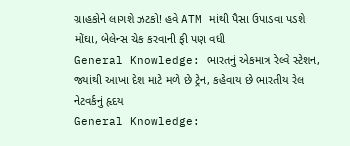ગ્રાહકોને લાગશે ઝટકો! હવે ATM માંથી પૈસા ઉપાડવા પડશે મોંઘા, બેલેન્સ ચેક કરવાની ફી પણ વધી
General Knowledge: ભારતનું એકમાત્ર રેલ્વે સ્ટેશન, જ્યાંથી આખા દેશ માટે મળે છે ટ્રેન, કહેવાય છે ભારતીય રેલ નેટવર્કનું હૃદય
General Knowledge: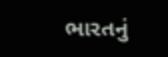ભારતનું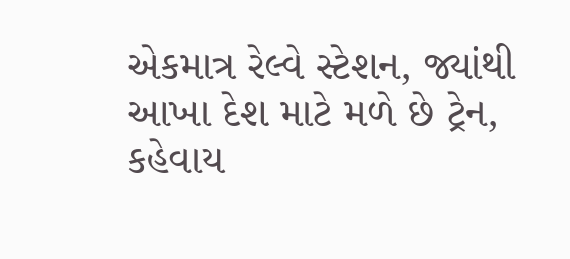એકમાત્ર રેલ્વે સ્ટેશન, જ્યાંથી આખા દેશ માટે મળે છે ટ્રેન, કહેવાય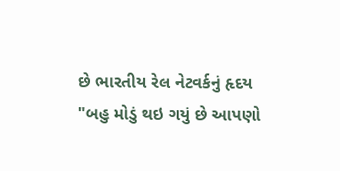છે ભારતીય રેલ નેટવર્કનું હૃદય
"બહુ મોડું થઇ ગયું છે આપણો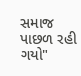સમાજ પાછળ રહી ગયો"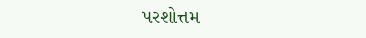પરશોત્તમ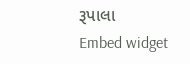રૂપાલા
Embed widget